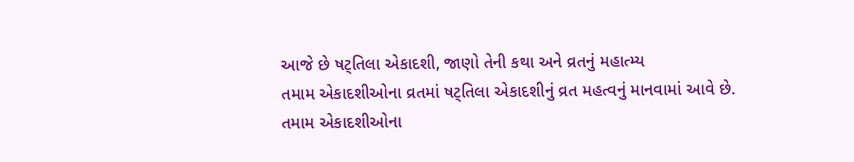આજે છે ષટ્તિલા એકાદશી, જાણો તેની કથા અને વ્રતનું મહાત્મ્ય
તમામ એકાદશીઓના વ્રતમાં ષટ્તિલા એકાદશીનું વ્રત મહત્વનું માનવામાં આવે છે.
તમામ એકાદશીઓના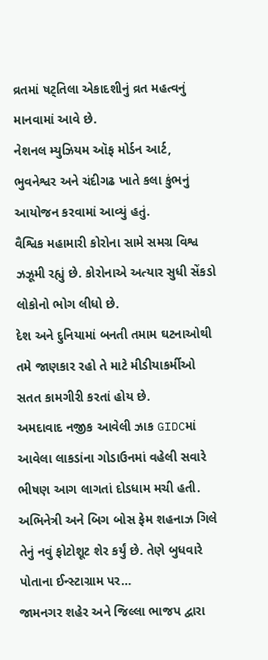વ્રતમાં ષટ્તિલા એકાદશીનું વ્રત મહત્વનું માનવામાં આવે છે.
નેશનલ મ્યુઝિયમ ઑફ મોર્ડન આર્ટ, ભુવનેશ્વર અને ચંદીગઢ ખાતે કલા કુંભનું આયોજન કરવામાં આવ્યું હતું.
વૈશ્વિક મહામારી કોરોના સામે સમગ્ર વિશ્વ ઝઝૂમી રહ્યું છે. કોરોનાએ અત્યાર સુધી સેંકડો લોકોનો ભોગ લીધો છે.
દેશ અને દુનિયામાં બનતી તમામ ઘટનાઓથી તમે જાણકાર રહો તે માટે મીડીયાકર્મીઓ સતત કામગીરી કરતાં હોય છે.
અમદાવાદ નજીક આવેલી ઝાક GIDCમાં આવેલા લાકડાંના ગોડાઉનમાં વહેલી સવારે ભીષણ આગ લાગતાં દોડધામ મચી હતી.
અભિનેત્રી અને બિગ બોસ ફેમ શહનાઝ ગિલે તેનું નવું ફોટોશૂટ શેર કર્યું છે. તેણે બુધવારે પોતાના ઈન્સ્ટાગ્રામ પર…
જામનગર શહેર અને જિલ્લા ભાજપ દ્વારા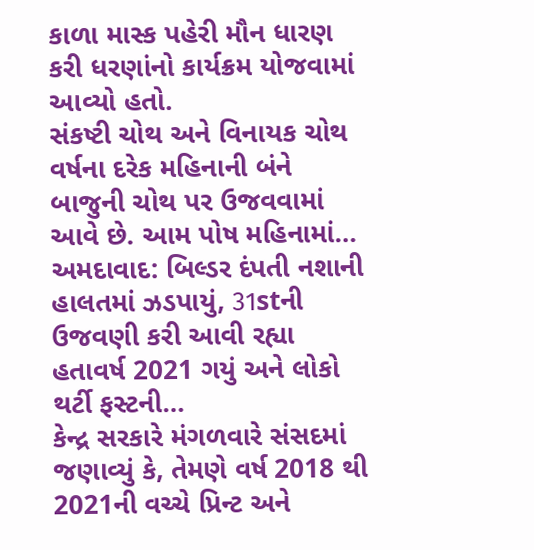કાળા માસ્ક પહેરી મૌન ધારણ કરી ધરણાંનો કાર્યક્રમ યોજવામાં આવ્યો હતો.
સંકષ્ટી ચોથ અને વિનાયક ચોથ વર્ષના દરેક મહિનાની બંને બાજુની ચોથ પર ઉજવવામાં આવે છે. આમ પોષ મહિનામાં…
અમદાવાદ: બિલ્ડર દંપતી નશાની હાલતમાં ઝડપાયું, 31stની ઉજવણી કરી આવી રહ્યા હતાવર્ષ 2021 ગયું અને લોકો થર્ટી ફસ્ટની…
કેન્દ્ર સરકારે મંગળવારે સંસદમાં જણાવ્યું કે, તેમણે વર્ષ 2018 થી 2021ની વચ્ચે પ્રિન્ટ અને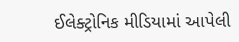ઈલેક્ટ્રોનિક મીડિયામાં આપેલી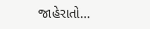જાહેરાતો…